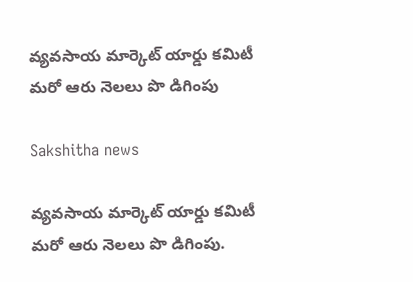వ్యవసాయ మార్కెట్ యార్డు కమిటీ మరో ఆరు నెలలు పొ డిగింపు

Sakshitha news

వ్యవసాయ మార్కెట్ యార్డు కమిటీ మరో ఆరు నెలలు పొ డిగింపు.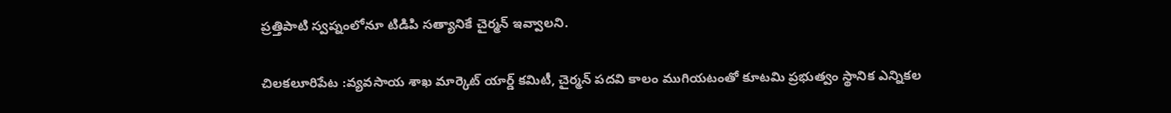ప్రత్తిపాటి స్వప్నంలోనూ టిడిపి సత్యానికే చైర్మన్ ఇవ్వాలని.

చిలకలూరిపేట :వ్యవసాయ శాఖ మార్కెట్ యార్డ్ కమిటీ, చైర్మన్ పదవి కాలం ముగియటంతో కూటమి ప్రభుత్వం స్థానిక ఎన్నికల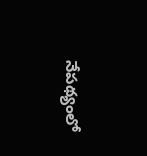నేపథ్యంలో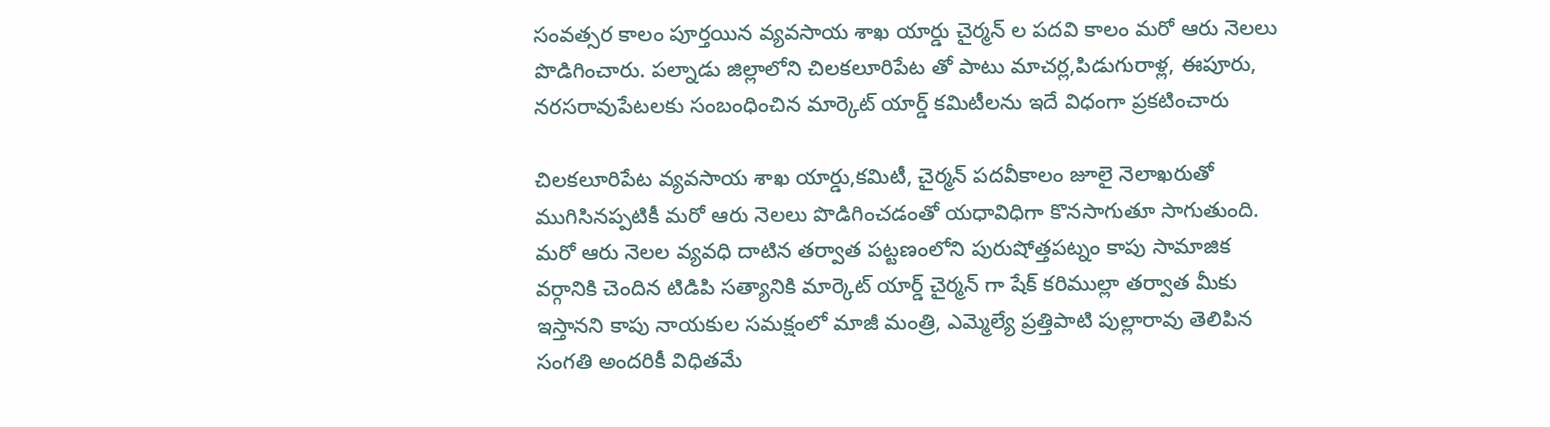సంవత్సర కాలం పూర్తయిన వ్యవసాయ శాఖ యార్డు చైర్మన్ ల పదవి కాలం మరో ఆరు నెలలు పొడిగించారు. పల్నాడు జిల్లాలోని చిలకలూరిపేట తో పాటు మాచర్ల,పిడుగురాళ్ల, ఈపూరు, నరసరావుపేటలకు సంబంధించిన మార్కెట్ యార్డ్ కమిటీలను ఇదే విధంగా ప్రకటించారు

చిలకలూరిపేట వ్యవసాయ శాఖ యార్డు,కమిటీ, చైర్మన్ పదవీకాలం జూలై నెలాఖరుతో ముగిసినప్పటికీ మరో ఆరు నెలలు పొడిగించడంతో యధావిధిగా కొనసాగుతూ సాగుతుంది. మరో ఆరు నెలల వ్యవధి దాటిన తర్వాత పట్టణంలోని పురుషోత్తపట్నం కాపు సామాజిక వర్గానికి చెందిన టిడిపి సత్యానికి మార్కెట్ యార్డ్ చైర్మన్ గా షేక్ కరిముల్లా తర్వాత మీకు ఇస్తానని కాపు నాయకుల సమక్షంలో మాజీ మంత్రి, ఎమ్మెల్యే ప్రత్తిపాటి పుల్లారావు తెలిపిన సంగతి అందరికీ విధితమే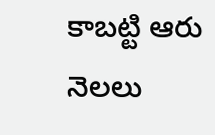కాబట్టి ఆరు నెలలు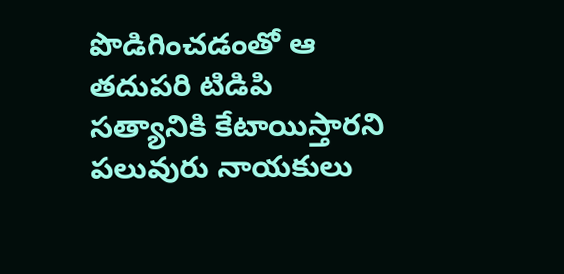పొడిగించడంతో ఆ తదుపరి టిడిపి సత్యానికి కేటాయిస్తారని పలువురు నాయకులు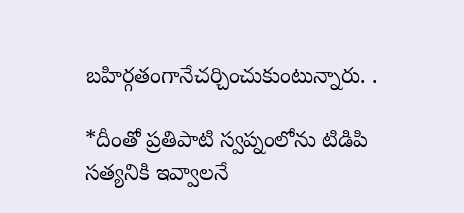బహిర్గతంగానేచర్చించుకుంటున్నారు. .

*దీంతో ప్రతిపాటి స్వప్నంలోను టిడిపి సత్యనికి ఇవ్వాలనే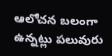ఆలోచన బలంగా ఉన్నట్లు పలువురు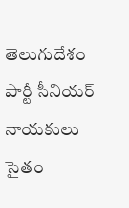తెలుగుదేశం పార్టీ సీనియర్ నాయకులు సైతం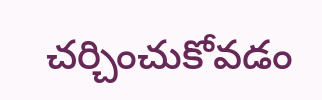చర్చించుకోవడం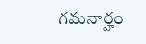గమనార్హం